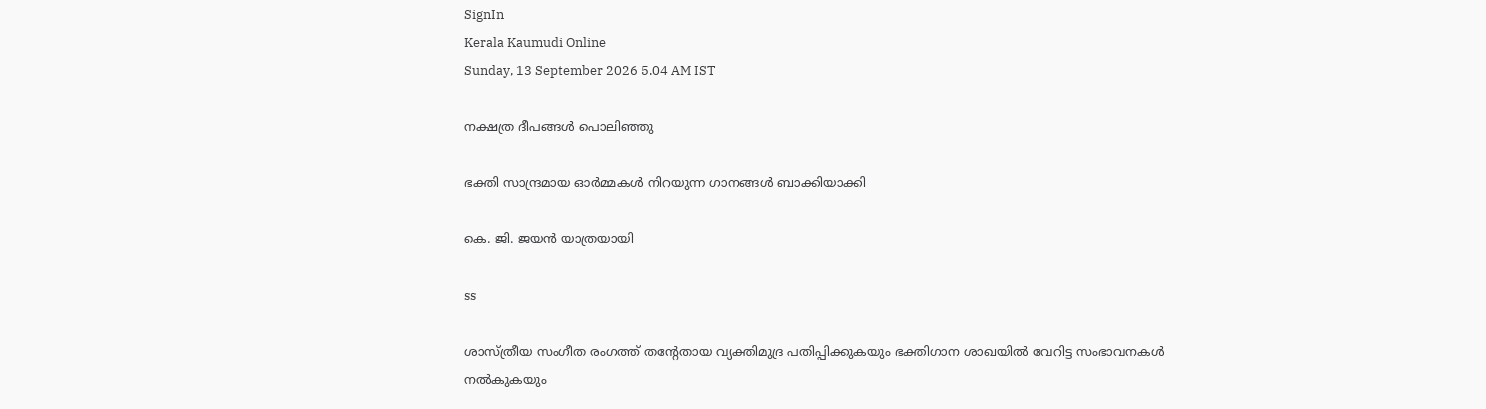SignIn
Kerala Kaumudi Online
Sunday, 13 September 2026 5.04 AM IST

നക്ഷത്ര ദീപങ്ങൾ പൊലിഞ്ഞു

ഭക്തി സാന്ദ്രമായ ഓർമ്മകൾ നിറയുന്ന ഗാനങ്ങൾ ബാക്കിയാക്കി

കെ. ജി. ജയൻ യാത്രയായി

ss

ശാസ്‌ത്രീയ സംഗീത രംഗത്ത് തന്റേതായ വ്യക്തിമുദ്ര പതിപ്പിക്കുകയും ഭക്തിഗാന ശാഖയിൽ വേറിട്ട സംഭാവനകൾ നൽകുകയും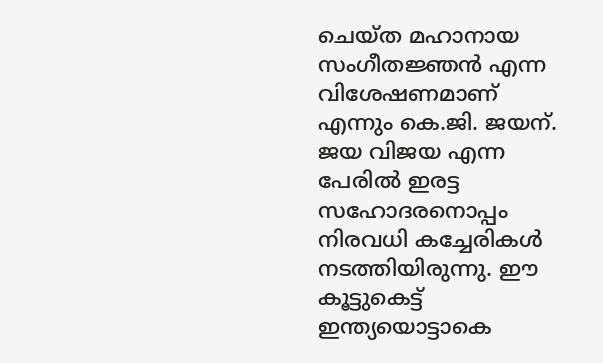ചെയ്ത മഹാനായ സംഗീതജ്ഞൻ എന്ന വിശേഷണമാണ് എന്നും കെ.ജി. ജയന്. ജയ വിജയ എന്ന പേരിൽ ഇരട്ട സഹോദരനൊപ്പം നിരവധി കച്ചേരികൾ നടത്തിയിരുന്നു. ഈ കൂട്ടുകെട്ട് ഇന്ത്യയൊട്ടാകെ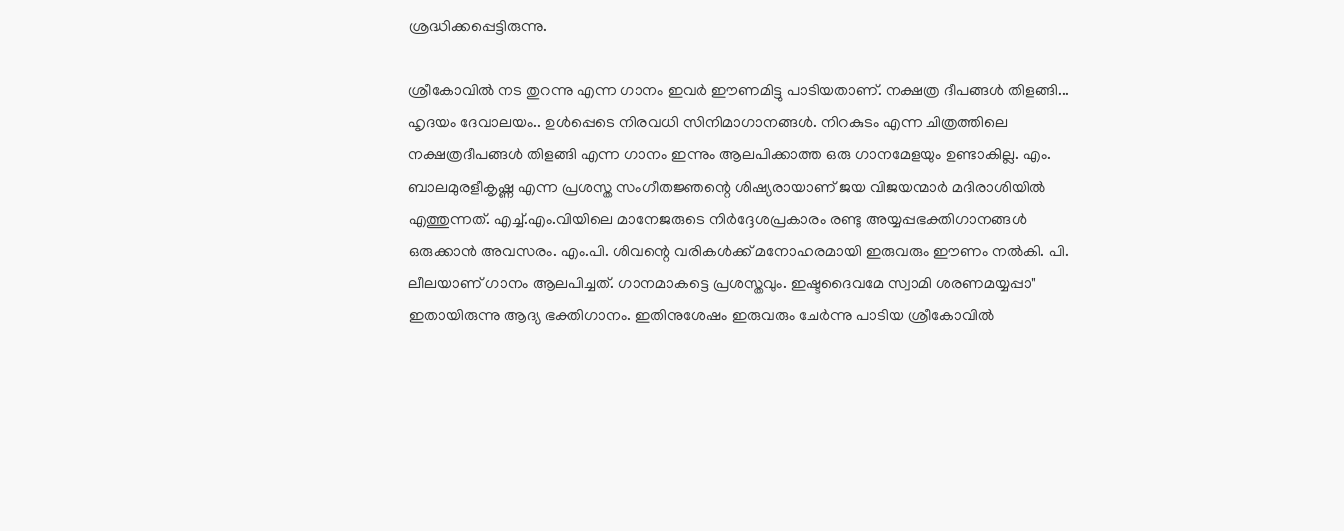ശ്രദ്ധിക്കപ്പെട്ടിരുന്നു.

ശ്രീകോവിൽ നട തുറന്നു എന്ന ഗാനം ഇവർ ഈണമിട്ടു പാടിയതാണ്. നക്ഷത്ര ദീപങ്ങൾ തിളങ്ങി... ഹൃദയം ദേവാലയം.. ഉൾപ്പെടെ നിരവധി സിനിമാഗാനങ്ങൾ. നിറകുടം എന്ന ചിത്രത്തിലെ നക്ഷത്രദീപങ്ങൾ തിളങ്ങി എന്ന ഗാനം ഇന്നും ആലപിക്കാത്ത ഒരു ഗാനമേളയും ഉണ്ടാകില്ല. എം. ബാലമുരളീകൃഷ്ണ എന്ന പ്രശസ്ത സംഗീതജ്ഞന്റെ ശിഷ്യരായാണ് ജയ വിജയന്മാർ മദിരാശിയിൽ എത്തുന്നത്. എച്ച്.എം.വിയിലെ മാനേജരുടെ നിർദ്ദേശപ്രകാരം രണ്ടു അയ്യപ്പഭക്തിഗാനങ്ങൾ ഒരുക്കാൻ അവസരം. എം.പി. ശിവന്റെ വരികൾക്ക് മനോഹരമായി ഇരുവരും ഈണം നൽകി. പി. ലീലയാണ് ഗാനം ആലപിച്ചത്. ഗാനമാകട്ടെ പ്രശസ്തവും. ഇഷ്ടദൈവമേ സ്വാമി ശരണമയ്യപ്പാ" ഇതായിരുന്നു ആദ്യ ഭക്തിഗാനം. ഇതിനുശേഷം ഇരുവരും ചേർന്നു പാടിയ ശ്രീകോവിൽ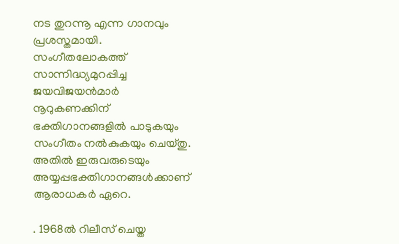നട തുറന്നൂ എന്ന ഗാനവും പ്രശസ്തമായി. സംഗീതലോകത്ത് സാന്നിദ്ധ്യമുറപ്പിച്ച ജയവിജയൻമാർ നൂറുകണക്കിന് ഭക്തിഗാനങ്ങളിൽ പാടുകയും സംഗീതം നൽകുകയും ചെയ്തു. അതിൽ ഇരുവരുടെയും അയ്യപ്പഭക്തിഗാനങ്ങൾക്കാണ് ആരാധകർ ഏറെ.

. 1968ൽ റിലീസ് ചെയ്ത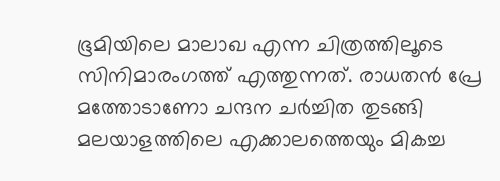ഭൂമിയിലെ മാലാഖ എന്ന ചിത്രത്തിലൂടെ സിനിമാരംഗത്ത് എത്തുന്നത്. രാധതൻ പ്രേ മത്തോടാണോ ചന്ദന ചർച്ചിത തുടങ്ങി മലയാളത്തിലെ എക്കാലത്തെയും മികച്ച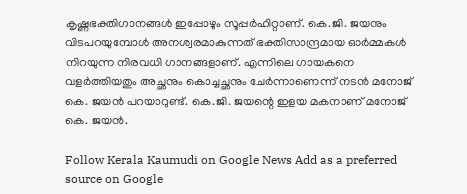കൃഷ്ണഭക്തിഗാനങ്ങൾ ഇപ്പോഴും സൂപ്പർഹിറ്റാണ്. കെ.ജി. ജയനും വിടപറയുമ്പോൾ അനശ്വരമാകുന്നത് ഭക്തിസാന്ദ്രമായ ഓർമ്മകൾ നിറയുന്ന നിരവധി ഗാനങ്ങളാണ്. എന്നിലെ ഗായകനെ വളർത്തിയതും അച്ഛനും കൊച്ചച്ഛനും ചേർന്നാണെന്ന് നടൻ മനോജ് കെ. ജയൻ പറയാറുണ്ട്. കെ.ജി. ജയന്റെ ഇളയ മകനാണ് മനോജ് കെ. ജയൻ.

Follow Kerala Kaumudi on Google News Add as a preferred source on Google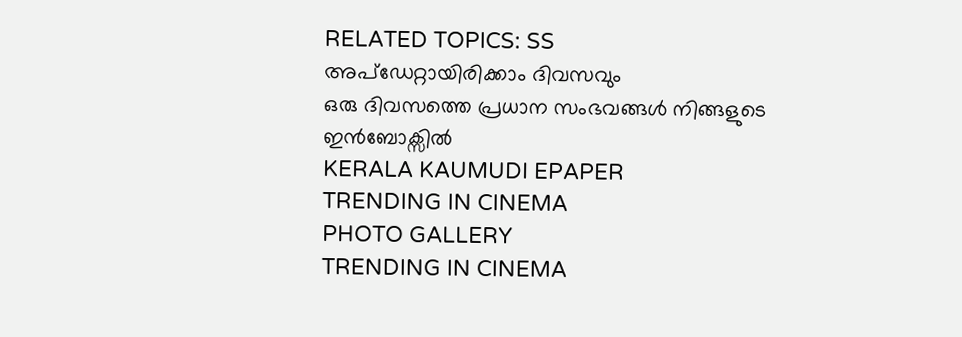RELATED TOPICS: SS
അപ്ഡേറ്റായിരിക്കാം ദിവസവും
ഒരു ദിവസത്തെ പ്രധാന സംഭവങ്ങൾ നിങ്ങളുടെ ഇൻബോക്സിൽ
KERALA KAUMUDI EPAPER
TRENDING IN CINEMA
PHOTO GALLERY
TRENDING IN CINEMA